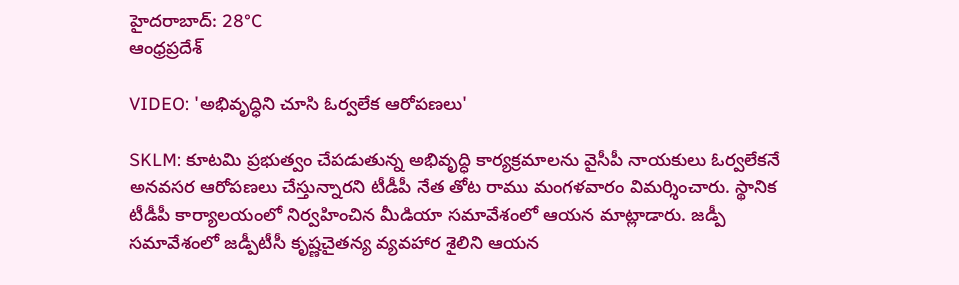హైదరాబాద్: 28°C
ఆంధ్రప్రదేశ్

VIDEO: 'అభివృద్ధిని చూసి ఓర్వలేక ఆరోపణలు'

SKLM: కూటమి ప్రభుత్వం చేపడుతున్న అభివృద్ధి కార్యక్రమాలను వైసీపీ నాయకులు ఓర్వలేకనే అనవసర ఆరోపణలు చేస్తున్నారని టీడీపీ నేత తోట రాము మంగళవారం విమర్శించారు. స్థానిక టీడీపీ కార్యాలయంలో నిర్వహించిన మీడియా సమావేశంలో ఆయన మాట్లాడారు. జడ్పీ సమావేశంలో జడ్పీటీసీ కృష్ణచైతన్య వ్యవహార శైలిని ఆయన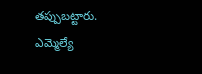తప్పుబట్టారు. ఎమ్మెల్యే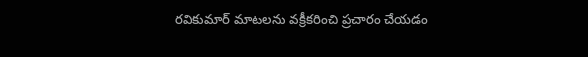రవికుమార్ మాటలను వక్రీకరించి ప్రచారం చేయడం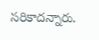సరికాదన్నారు.